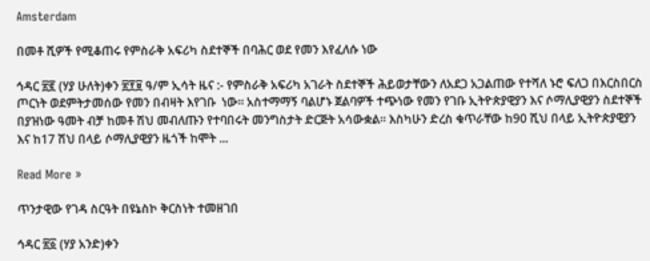Amsterdam

በመቶ ሺዎች የሚቆጠሩ የምስራቅ አፍሪካ ስደተኞች በባሕር ወደ የመን እየፈለሱ ነው

ኅዳር ፳፪ (ሃያ ሁለት)ቀን ፳፻፱ ዓ/ም ኢሳት ዜና :- የምስራቅ አፍሪካ አገራት ስደተኞች ሕይወታቸውን ለአደጋ አጋልጠው የተሻለ ኑሮ ፍለጋ በእርስበርስ ጦርነት ወደምትታመሰው የመን በብዛት እየገቡ  ነው። አስተማማኝ ባልሆኑ ጀልባዎች ተጭነው የመን የገቡ ኢትዮጵያዊያን እና ሶማሊያዊያን ስደተኞች በያዝነው ዓመት ብቻ ከመቶ ሽህ መብለጡን የተባበሩት መንግስታት ድርጅት አሳውቋል። እስካሁን ድረስ ቁጥራቸው ከ90 ሺህ በላይ ኢትዮጵያዊያን እና ከ17 ሽህ በላይ ሶማሊያዊያን ዜጎች ከሞት ...

Read More »

ጥንታዊው የገዳ ስርዓት በዩኔስኮ ቅርስነት ተመዘገበ

ኅዳር ፳፩ (ሃያ አንድ)ቀን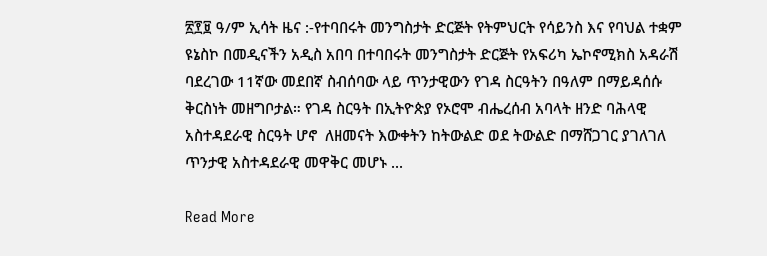፳፻፱ ዓ/ም ኢሳት ዜና :-የተባበሩት መንግስታት ድርጅት የትምህርት የሳይንስ እና የባህል ተቋም ዩኔስኮ በመዲናችን አዲስ አበባ በተባበሩት መንግስታት ድርጅት የአፍሪካ ኤኮኖሚክስ አዳራሽ ባደረገው 11ኛው መደበኛ ስብሰባው ላይ ጥንታዊውን የገዳ ስርዓትን በዓለም በማይዳሰሱ ቅርስነት መዘግቦታል። የገዳ ስርዓት በኢትዮጵያ የኦሮሞ ብሔረሰብ አባላት ዘንድ ባሕላዊ አስተዳደራዊ ስርዓት ሆኖ  ለዘመናት እውቀትን ከትውልድ ወደ ትውልድ በማሸጋገር ያገለገለ ጥንታዊ አስተዳደራዊ መዋቅር መሆኑ ...

Read More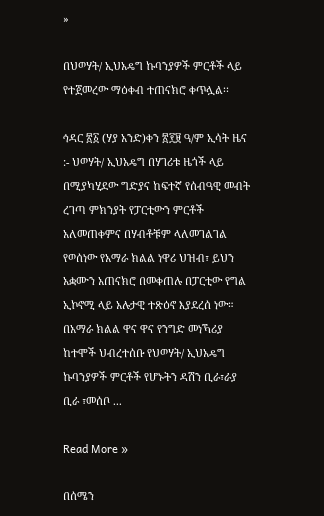»

በህወሃት/ ኢህአዴግ ኩባንያዎች ምርቶች ላይ የተጀመረው ማዕቀብ ተጠናክሮ ቀጥሏል፡፡

ኅዳር ፳፩ (ሃያ አንድ)ቀን ፳፻፱ ዓ/ም ኢሳት ዜና :- ህወሃት/ ኢህአዴግ በሃገሪቱ ዜጎች ላይ በሚያካሂደው ግድያና ከፍተኛ የሰብዓዊ መብት ረገጣ ምክንያት የፓርቲውን ምርቶች አለመጠቀምና በሃብቶቹም ላለመገልገል የወሰነው የአማራ ክልል ነዋሪ ህዝብ፣ ይህን አቋሙን አጠናክሮ በመቀጠሉ በፓርቲው የግል ኢኮኖሚ ላይ አሉታዊ ተጽዕኖ እያደረሰ ነው። በአማራ ክልል ዋና ዋና የንግድ መነኻሪያ ከተሞች ህብረተሰቡ የህወሃት/ ኢህአዴግ ኩባንያዎች ምርቶች የሆኑትን ዳሽን ቢራ፣ራያ ቢራ ፣መሰቦ ...

Read More »

በሰሜን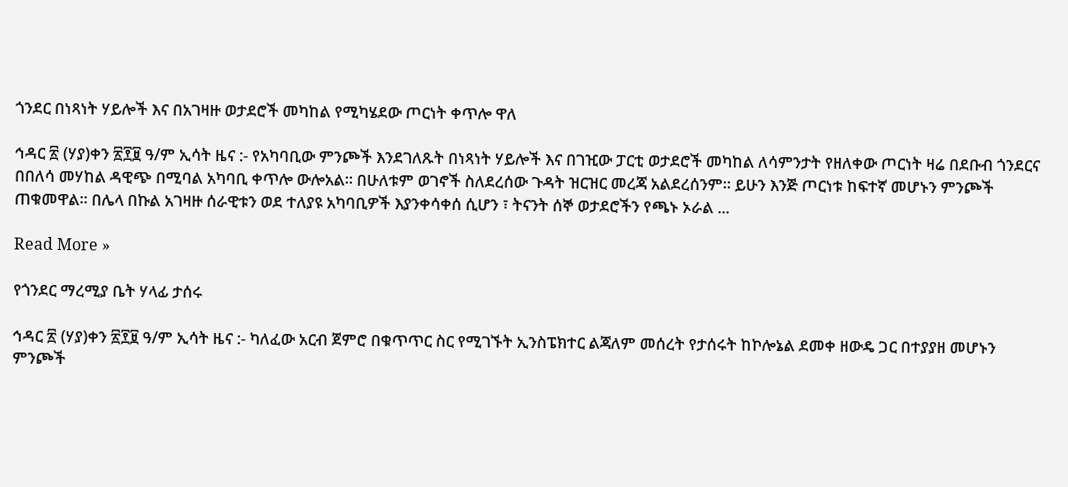ጎንደር በነጻነት ሃይሎች እና በአገዛዙ ወታደሮች መካከል የሚካሄደው ጦርነት ቀጥሎ ዋለ

ኅዳር ፳ (ሃያ)ቀን ፳፻፱ ዓ/ም ኢሳት ዜና :- የአካባቢው ምንጮች እንደገለጹት በነጻነት ሃይሎች እና በገዢው ፓርቲ ወታደሮች መካከል ለሳምንታት የዘለቀው ጦርነት ዛሬ በደቡብ ጎንደርና በበለሳ መሃከል ዳዊጭ በሚባል አካባቢ ቀጥሎ ውሎአል። በሁለቱም ወገኖች ስለደረሰው ጉዳት ዝርዝር መረጃ አልደረሰንም። ይሁን እንጅ ጦርነቱ ከፍተኛ መሆኑን ምንጮች ጠቁመዋል። በሌላ በኩል አገዛዙ ሰራዊቱን ወደ ተለያዩ አካባቢዎች እያንቀሳቀሰ ሲሆን ፣ ትናንት ሰኞ ወታደሮችን የጫኑ ኦራል ...

Read More »

የጎንደር ማረሚያ ቤት ሃላፊ ታሰሩ

ኅዳር ፳ (ሃያ)ቀን ፳፻፱ ዓ/ም ኢሳት ዜና :- ካለፈው አርብ ጀምሮ በቁጥጥር ስር የሚገኙት ኢንስፔክተር ልጃለም መሰረት የታሰሩት ከኮሎኔል ደመቀ ዘውዴ ጋር በተያያዘ መሆኑን ምንጮች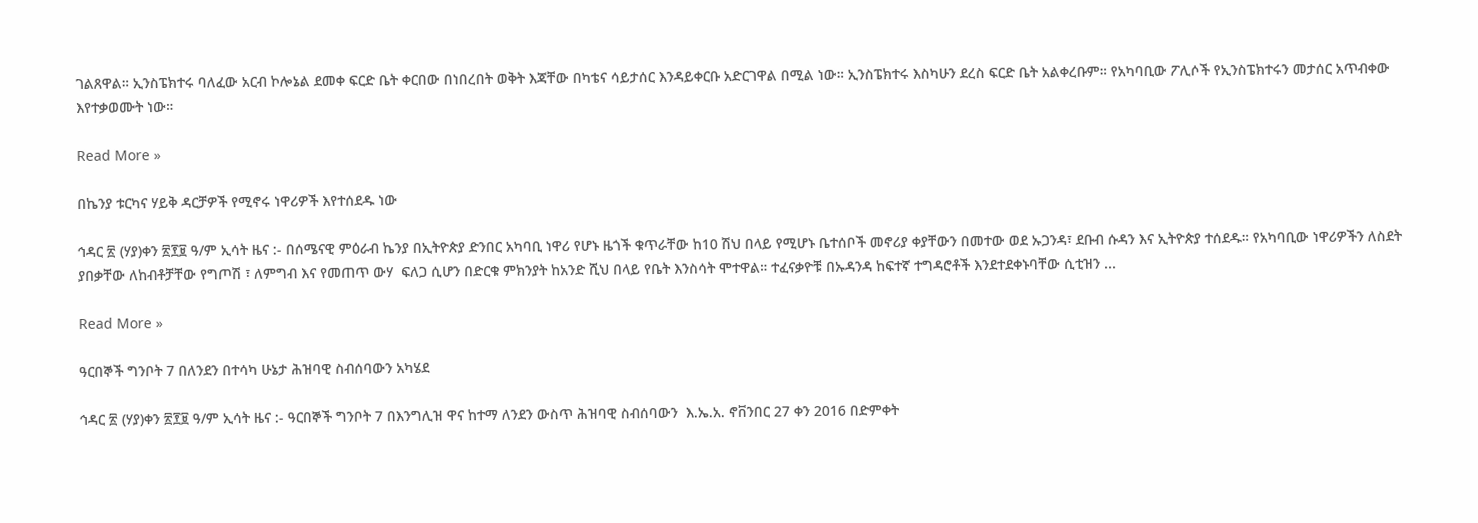ገልጸዋል። ኢንስፔክተሩ ባለፈው አርብ ኮሎኔል ደመቀ ፍርድ ቤት ቀርበው በነበረበት ወቅት እጃቸው በካቴና ሳይታሰር እንዳይቀርቡ አድርገዋል በሚል ነው። ኢንስፔክተሩ እስካሁን ደረስ ፍርድ ቤት አልቀረቡም። የአካባቢው ፖሊሶች የኢንስፔክተሩን መታሰር አጥብቀው እየተቃወሙት ነው።

Read More »

በኬንያ ቱርካና ሃይቅ ዳርቻዎች የሚኖሩ ነዋሪዎች እየተሰደዱ ነው

ኅዳር ፳ (ሃያ)ቀን ፳፻፱ ዓ/ም ኢሳት ዜና :- በሰሜናዊ ምዕራብ ኬንያ በኢትዮጵያ ድንበር አካባቢ ነዋሪ የሆኑ ዜጎች ቁጥራቸው ከ10 ሽህ በላይ የሚሆኑ ቤተሰቦች መኖሪያ ቀያቸውን በመተው ወደ ኡጋንዳ፣ ደቡብ ሱዳን እና ኢትዮጵያ ተሰደዱ። የአካባቢው ነዋሪዎችን ለስደት ያበቃቸው ለከብቶቻቸው የግጦሽ ፣ ለምግብ እና የመጠጥ ውሃ  ፍለጋ ሲሆን በድርቁ ምክንያት ከአንድ ሺህ በላይ የቤት እንስሳት ሞተዋል። ተፈናቃዮቹ በኡዳንዳ ከፍተኛ ተግዳሮቶች እንደተደቀኑባቸው ሲቲዝን ...

Read More »

ዓርበኞች ግንቦት 7 በለንደን በተሳካ ሁኔታ ሕዝባዊ ስብሰባውን አካሄደ

ኅዳር ፳ (ሃያ)ቀን ፳፻፱ ዓ/ም ኢሳት ዜና :- ዓርበኞች ግንቦት 7 በእንግሊዝ ዋና ከተማ ለንደን ውስጥ ሕዝባዊ ስብሰባውን  እ.ኤ.አ. ኖቨንበር 27 ቀን 2016 በድምቀት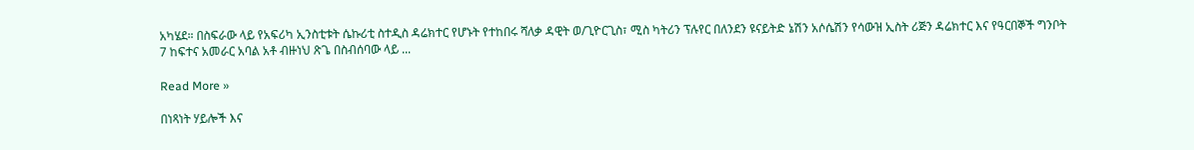አካሄደ። በስፍራው ላይ የአፍሪካ ኢንስቲቱት ሴኩሪቲ ስተዲስ ዳሬክተር የሆኑት የተከበሩ ሻለቃ ዳዊት ወ/ጊዮርጊስ፣ ሚስ ካትሪን ፕሉየር በለንደን ዩናይትድ ኔሽን አሶሴሽን የሳውዝ ኢስት ሪጅን ዳሬክተር እና የዓርበኞች ግንቦት 7 ከፍተና አመራር አባል አቶ ብዙነህ ጽጌ በስብሰባው ላይ ...

Read More »

በነጻነት ሃይሎች እና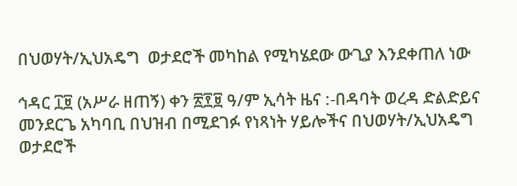በህወሃት/ኢህአዴግ  ወታደሮች መካከል የሚካሄደው ውጊያ እንደቀጠለ ነው

ኅዳር ፲፱ (አሥራ ዘጠኝ) ቀን ፳፻፱ ዓ/ም ኢሳት ዜና :-በዳባት ወረዳ ድልድይና መንደርጌ አካባቢ በህዝብ በሚደገፉ የነጻነት ሃይሎችና በህወሃት/ኢህአዴግ ወታደሮች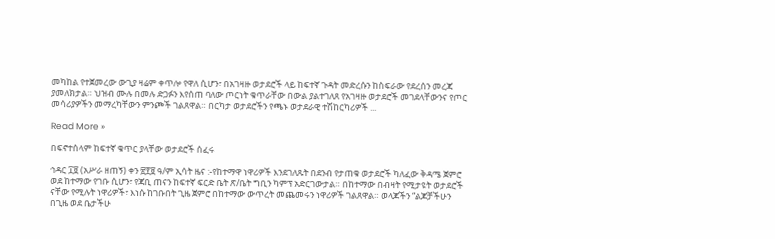መካከል የተጀመረው ውጊያ ዛሬም ቀጥሎ የዋለ ሲሆን፣ በአገዛዙ ወታደሮች ላይ ከፍተኛ ጉዳት መድረሱን ከስፍራው የደረሰን መረጃ ያመለክታል። ህዝብ ሙሉ በመሉ ድጋፉን እየሰጠ ባለው ጦርነት ቁጥራቸው በውል ያልተገለጸ የአገዛዙ ወታደሮች መገደላቸውንና የጦር መሳሪያዎችን መማረካቸውን ምንጮች ገልጸዋል። በርካታ ወታደሮችን የጫኑ ወታደራዊ ተሽከርካሪዎች ...

Read More »

በፍኖተሰላም ከፍተኛ ቁጥር ያላቸው ወታደሮች ሰፈሩ

ኅዳር ፲፱ (አሥራ ዘጠኝ) ቀን ፳፻፱ ዓ/ም ኢሳት ዜና :-የከተማዋ ነዋሪዎች እንደገለጹት በደንብ የታጠቁ ወታደሮች ካለፈው ቅዳሜ ጀምሮ ወደ ከተማው የገቡ ሲሆን፣ የጃቢ ጠናን ከፍተኛ ፍርድ ቤት ጽ/ቤት ግቢን ካምፕ አድርገውታል። በከተማው በብዛት የሚታዩት ወታደሮች ናቸው የሚሉት ነዋሪዎች፣ እነሱ ከገቡበት ጊዜ ጀምሮ በከተማው ውጥረት መጨመሩን ነዋሪዎች ገልጸዋል። ወላጆችን “ልጆቻችሁን በጊዜ ወደ ቤታችሁ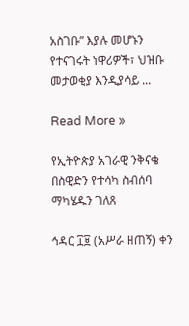አስገቡ” እያሉ መሆኑን የተናገሩት ነዋሪዎች፣ ህዝቡ መታወቂያ እንዲያሳይ ...

Read More »

የኢትዮጵያ አገራዊ ንቅናቄ በስዊድን የተሳካ ስብሰባ ማካሄዱን ገለጸ

ኅዳር ፲፱ (አሥራ ዘጠኝ) ቀን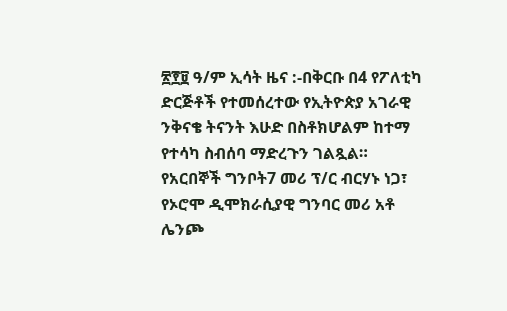፳፻፱ ዓ/ም ኢሳት ዜና :-በቅርቡ በ4 የፖለቲካ ድርጅቶች የተመሰረተው የኢትዮጵያ አገራዊ ንቅናቄ ትናንት እሁድ በስቶክሆልም ከተማ የተሳካ ስብሰባ ማድረጉን ገልጿል። የአርበኞች ግንቦት7 መሪ ፕ/ር ብርሃኑ ነጋ፣ የኦሮሞ ዲሞክራሲያዊ ግንባር መሪ አቶ ሌንጮ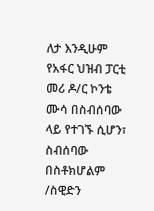ለታ እንዲሁም የአፋር ህዝብ ፓርቲ መሪ ዶ/ር ኮንቴ ሙሳ በስብሰባው ላይ የተገኙ ሲሆን፣ ስብሰባው በስቶክሆልም /ስዊድን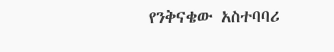የንቅናቄው አስተባባሪ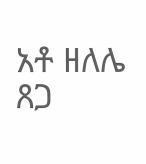አቶ ዘለሌ ጸጋ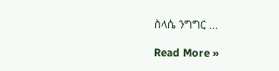ስላሴ ንግግር ...

Read More »